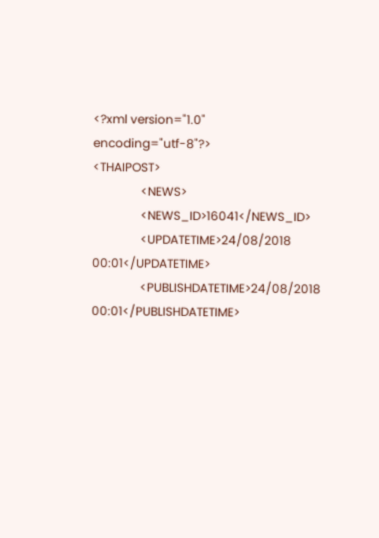<?xml version="1.0" encoding="utf-8"?>
<THAIPOST>
                <NEWS>
                <NEWS_ID>16041</NEWS_ID>
                <UPDATETIME>24/08/2018 00:01</UPDATETIME>
                <PUBLISHDATETIME>24/08/2018 00:01</PUBLISHDATETIME>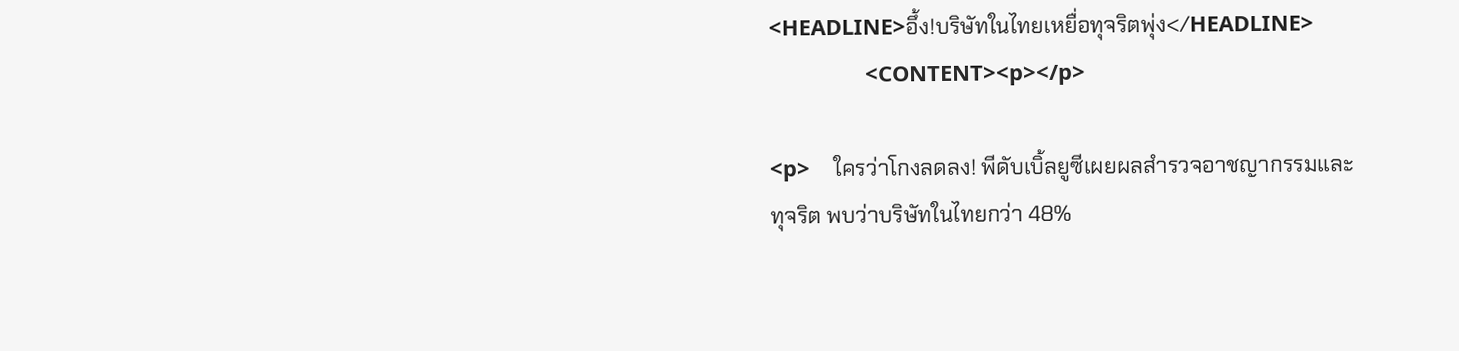<HEADLINE>อึ้ง!บริษัทในไทยเหยื่อทุจริตพุ่ง</HEADLINE>
                <CONTENT><p></p>

<p>    ใครว่าโกงลดลง! พีดับเบิ้ลยูซีเผยผลสำรวจอาชญากรรมและทุจริต พบว่าบริษัทในไทยกว่า 48%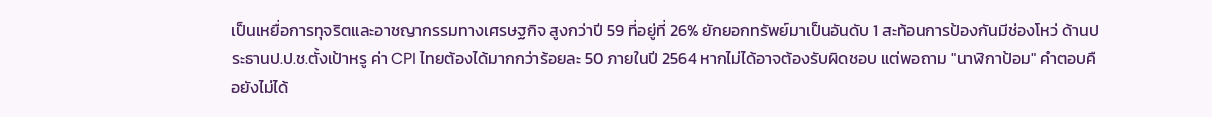เป็นเหยื่อการทุจริตและอาชญากรรมทางเศรษฐกิจ สูงกว่าปี 59 ที่อยู่ที่ 26% ยักยอกทรัพย์มาเป็นอันดับ 1 สะท้อนการป้องกันมีช่องโหว่ ด้านประธานป.ป.ช.ตั้งเป้าหรู ค่า CPI ไทยต้องได้มากกว่าร้อยละ 50 ภายในปี 2564 หากไม่ได้อาจต้องรับผิดชอบ แต่พอถาม "นาฬิกาป้อม" คำตอบคือยังไม่ได้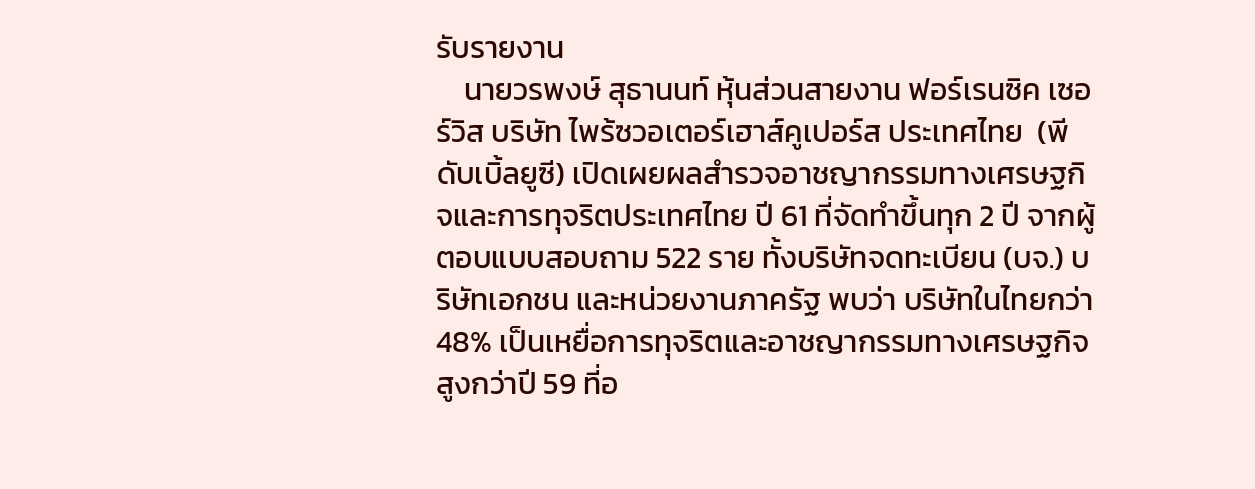รับรายงาน
    นายวรพงษ์ สุธานนท์ หุ้นส่วนสายงาน ฟอร์เรนซิค เซอร์วิส บริษัท ไพร้ซวอเตอร์เฮาส์คูเปอร์ส ประเทศไทย  (พีดับเบิ้ลยูซี) เปิดเผยผลสำรวจอาชญากรรมทางเศรษฐกิจและการทุจริตประเทศไทย ปี 61 ที่จัดทำขึ้นทุก 2 ปี จากผู้ตอบแบบสอบถาม 522 ราย ทั้งบริษัทจดทะเบียน (บจ.) บริษัทเอกชน และหน่วยงานภาครัฐ พบว่า บริษัทในไทยกว่า 48% เป็นเหยื่อการทุจริตและอาชญากรรมทางเศรษฐกิจ สูงกว่าปี 59 ที่อ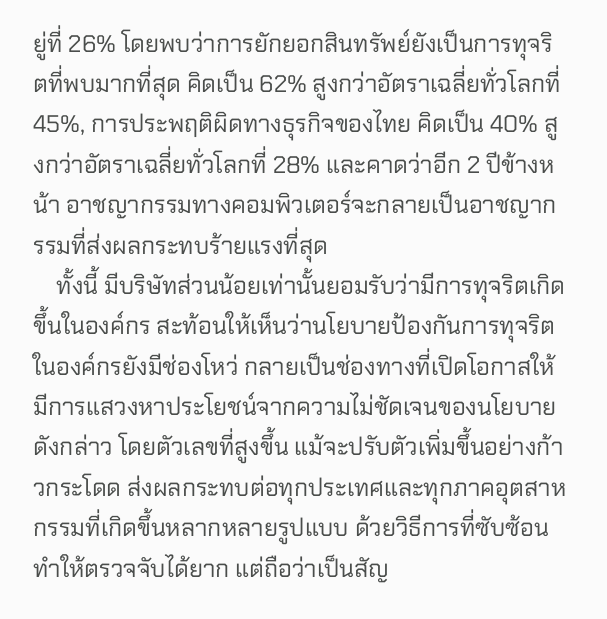ยู่ที่ 26% โดยพบว่าการยักยอกสินทรัพย์ยังเป็นการทุจริตที่พบมากที่สุด คิดเป็น 62% สูงกว่าอัตราเฉลี่ยทั่วโลกที่ 45%, การประพฤติผิดทางธุรกิจของไทย คิดเป็น 40% สูงกว่าอัตราเฉลี่ยทั่วโลกที่ 28% และคาดว่าอีก 2 ปีข้างหน้า อาชญากรรมทางคอมพิวเตอร์จะกลายเป็นอาชญากรรมที่ส่งผลกระทบร้ายแรงที่สุด
    ทั้งนี้ มีบริษัทส่วนน้อยเท่านั้นยอมรับว่ามีการทุจริตเกิดขึ้นในองค์กร สะท้อนให้เห็นว่านโยบายป้องกันการทุจริตในองค์กรยังมีช่องโหว่ กลายเป็นช่องทางที่เปิดโอกาสให้มีการแสวงหาประโยชน์จากความไม่ชัดเจนของนโยบายดังกล่าว โดยตัวเลขที่สูงขึ้น แม้จะปรับตัวเพิ่มขึ้นอย่างก้าวกระโดด ส่งผลกระทบต่อทุกประเทศและทุกภาคอุตสาหกรรมที่เกิดขึ้นหลากหลายรูปแบบ ด้วยวิธีการที่ซับซ้อน ทำให้ตรวจจับได้ยาก แต่ถือว่าเป็นสัญ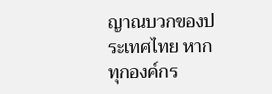ญาณบวกของประเทศไทย หากทุกองค์กร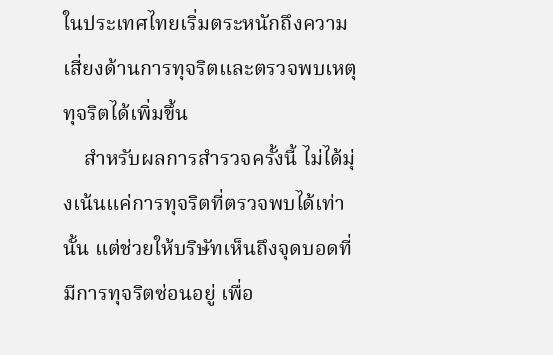ในประเทศไทยเริ่มตระหนักถึงความเสี่ยงด้านการทุจริตและตรวจพบเหตุทุจริตได้เพิ่มขึ้น
    สำหรับผลการสำรวจครั้งนี้ ไม่ได้มุ่งเน้นแค่การทุจริตที่ตรวจพบได้เท่านั้น แต่ช่วยให้บริษัทเห็นถึงจุดบอดที่มีการทุจริตซ่อนอยู่ เพื่อ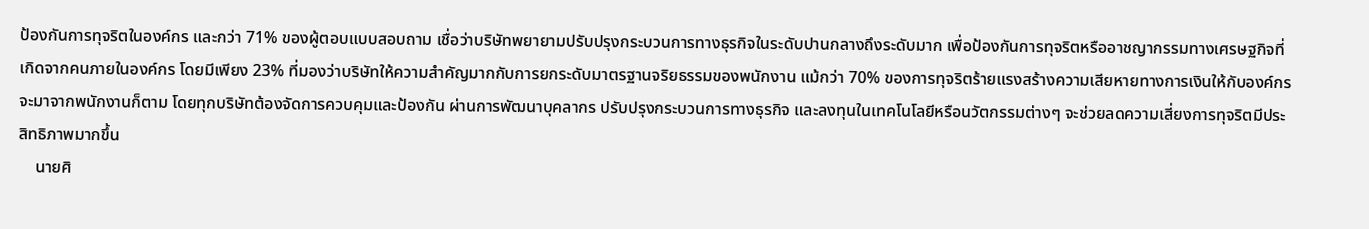ป้องกันการทุจริตในองค์กร และกว่า 71% ของผู้ตอบแบบสอบถาม เชื่อว่าบริษัทพยายามปรับปรุงกระบวนการทางธุรกิจในระดับปานกลางถึงระดับมาก เพื่อป้องกันการทุจริตหรืออาชญากรรมทางเศรษฐกิจที่เกิดจากคนภายในองค์กร โดยมีเพียง 23% ที่มองว่าบริษัทให้ความสำคัญมากกับการยกระดับมาตรฐานจริยธรรมของพนักงาน แม้กว่า 70% ของการทุจริตร้ายแรงสร้างความเสียหายทางการเงินให้กับองค์กรจะมาจากพนักงานก็ตาม โดยทุกบริษัทต้องจัดการควบคุมและป้องกัน ผ่านการพัฒนาบุคลากร ปรับปรุงกระบวนการทางธุรกิจ และลงทุนในเทคโนโลยีหรือนวัตกรรมต่างๆ จะช่วยลดความเสี่ยงการทุจริตมีประสิทธิภาพมากขึ้น
    นายศิ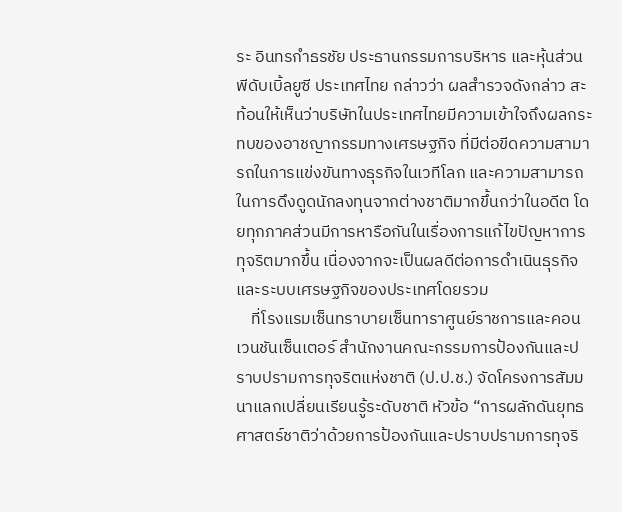ระ อินทรกำธรชัย ประธานกรรมการบริหาร และหุ้นส่วน พีดับเบิ้ลยูซี ประเทศไทย กล่าวว่า ผลสำรวจดังกล่าว สะท้อนให้เห็นว่าบริษัทในประเทศไทยมีความเข้าใจถึงผลกระทบของอาชญากรรมทางเศรษฐกิจ ที่มีต่อขีดความสามารถในการแข่งขันทางธุรกิจในเวทีโลก และความสามารถในการดึงดูดนักลงทุนจากต่างชาติมากขึ้นกว่าในอดีต โดยทุกภาคส่วนมีการหารือกันในเรื่องการแก้ไขปัญหาการทุจริตมากขึ้น เนื่องจากจะเป็นผลดีต่อการดำเนินธุรกิจและระบบเศรษฐกิจของประเทศโดยรวม
    ที่โรงแรมเซ็นทราบายเซ็นทาราศูนย์ราชการและคอนเวนชันเซ็นเตอร์ สำนักงานคณะกรรมการป้องกันและปราบปรามการทุจริตแห่งชาติ (ป.ป.ช.) จัดโครงการสัมมนาแลกเปลี่ยนเรียนรู้ระดับชาติ หัวข้อ “การผลักดันยุทธศาสตร์ชาติว่าด้วยการป้องกันและปราบปรามการทุจริ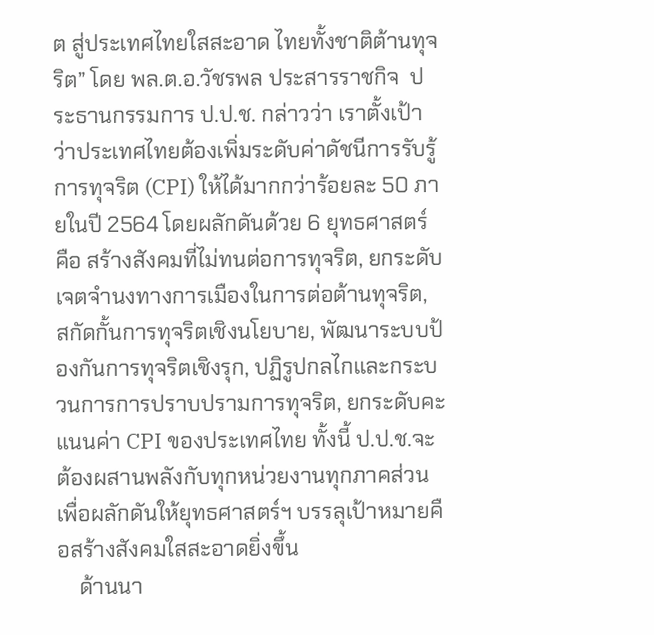ต สู่ประเทศไทยใสสะอาด ไทยทั้งชาติต้านทุจริต” โดย พล.ต.อ.วัชรพล ประสารราชกิจ  ประธานกรรมการ ป.ป.ช. กล่าวว่า เราตั้งเป้าว่าประเทศไทยต้องเพิ่มระดับค่าดัชนีการรับรู้การทุจริต (CPI) ให้ได้มากกว่าร้อยละ 50 ภายในปี 2564 โดยผลักดันด้วย 6 ยุทธศาสตร์ คือ สร้างสังคมที่ไม่ทนต่อการทุจริต, ยกระดับเจตจำนงทางการเมืองในการต่อต้านทุจริต, สกัดกั้นการทุจริตเชิงนโยบาย, พัฒนาระบบป้องกันการทุจริตเชิงรุก, ปฏิรูปกลไกและกระบวนการการปราบปรามการทุจริต, ยกระดับคะแนนค่า CPI ของประเทศไทย ทั้งนี้ ป.ป.ช.จะต้องผสานพลังกับทุกหน่วยงานทุกภาคส่วน เพื่อผลักดันให้ยุทธศาสตร์ฯ บรรลุเป้าหมายคือสร้างสังคมใสสะอาดยิ่งขึ้น
    ด้านนา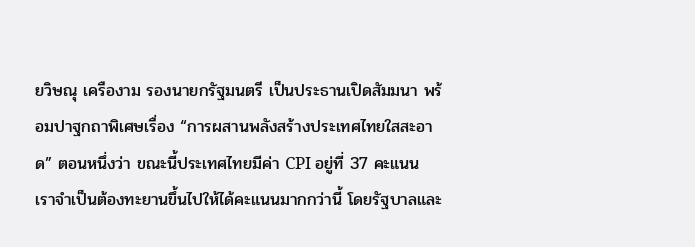ยวิษณุ เครืองาม รองนายกรัฐมนตรี เป็นประธานเปิดสัมมนา พร้อมปาฐกถาพิเศษเรื่อง “การผสานพลังสร้างประเทศไทยใสสะอาด” ตอนหนึ่งว่า ขณะนี้ประเทศไทยมีค่า CPI อยู่ที่ 37 คะแนน เราจำเป็นต้องทะยานขึ้นไปให้ได้คะแนนมากกว่านี้ โดยรัฐบาลและ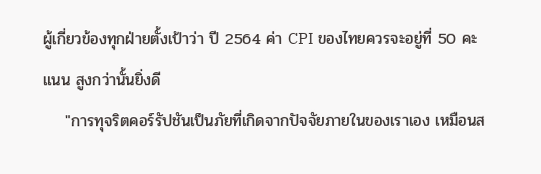ผู้เกี่ยวข้องทุกฝ่ายตั้งเป้าว่า ปี 2564 ค่า CPI ของไทยควรจะอยู่ที่ 50 คะแนน สูงกว่านั้นยิ่งดี
    "การทุจริตคอร์รัปชันเป็นภัยที่เกิดจากปัจจัยภายในของเราเอง เหมือนส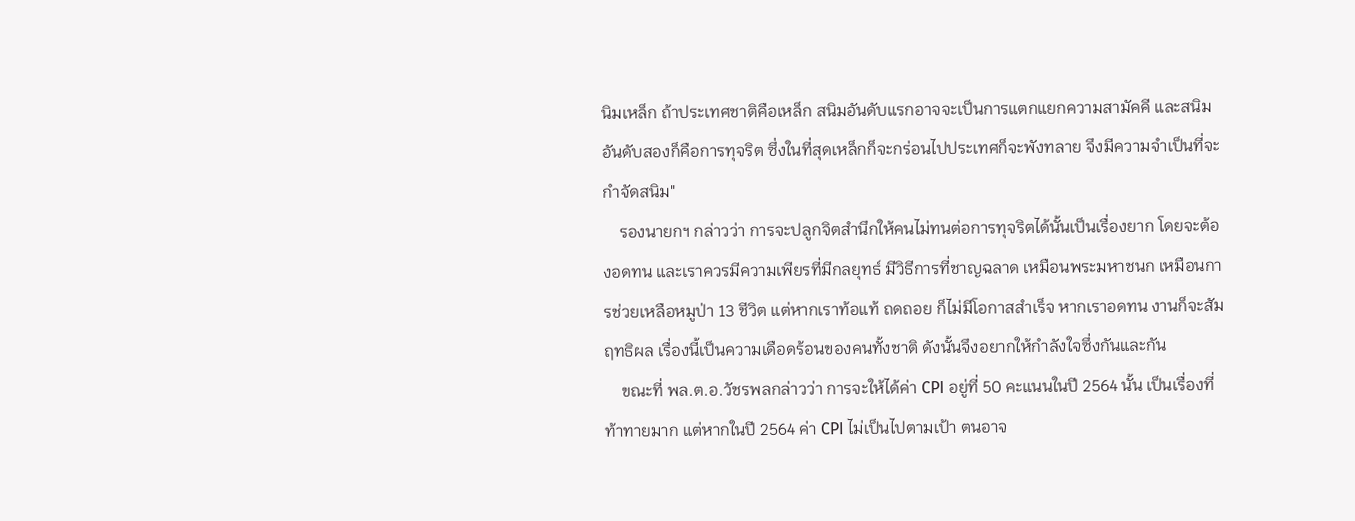นิมเหล็ก ถ้าประเทศชาติคือเหล็ก สนิมอันดับแรกอาจจะเป็นการแตกแยกความสามัคคี และสนิมอันดับสองก็คือการทุจริต ซึ่งในที่สุดเหล็กก็จะกร่อนไปประเทศก็จะพังทลาย จึงมีความจำเป็นที่จะกำจัดสนิม"
    รองนายกฯ กล่าวว่า การจะปลูกจิตสำนึกให้คนไม่ทนต่อการทุจริตได้นั้นเป็นเรื่องยาก โดยจะต้องอดทน และเราควรมีความเพียรที่มีกลยุทธ์ มีวิธีการที่ชาญฉลาด เหมือนพระมหาชนก เหมือนการช่วยเหลือหมูป่า 13 ชีวิต แต่หากเราท้อแท้ ถดถอย ก็ไม่มีโอกาสสำเร็จ หากเราอดทน งานก็จะสัมฤทธิผล เรื่องนี้เป็นความเดือดร้อนของคนทั้งชาติ ดังนั้นจึงอยากให้กำลังใจซึ่งกันและกัน
    ขณะที่ พล.ต.อ.วัชรพลกล่าวว่า การจะให้ได้ค่า CPI อยู่ที่ 50 คะแนนในปี 2564 นั้น เป็นเรื่องที่ท้าทายมาก แต่หากในปี 2564 ค่า CPI ไม่เป็นไปตามเป้า ตนอาจ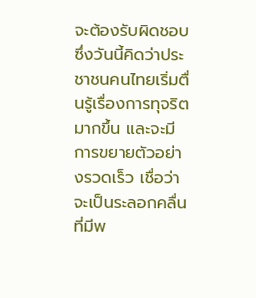จะต้องรับผิดชอบ ซึ่งวันนี้คิดว่าประชาชนคนไทยเริ่มตื่นรู้เรื่องการทุจริตมากขึ้น และจะมีการขยายตัวอย่างรวดเร็ว เชื่อว่าจะเป็นระลอกคลื่นที่มีพ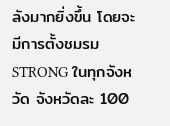ลังมากยิ่งขึ้น โดยจะมีการตั้งชมรม STRONG ในทุกจังหวัด จังหวัดละ 100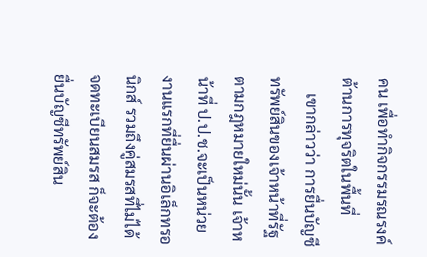คน เพื่อทำกิจกรรมรณรงค์ต้านการทุจริตในพื้นที่
    เขากล่าวว่า การยื่นบัญชีทรัพย์สินของเจ้าหน้าที่รัฐตามกฎหมายใหม่นั้น เจ้าหน้าที่ ป.ป.ช.จะเป็นหน่วยงานแรกที่ยื่นผ่านอิเล็กทรอนิกส์ รวมถึงคู่สมรสที่ไม่ได้จดทะเบียนสมรส ก็จะต้องยื่นบัญชีทรัพย์สิน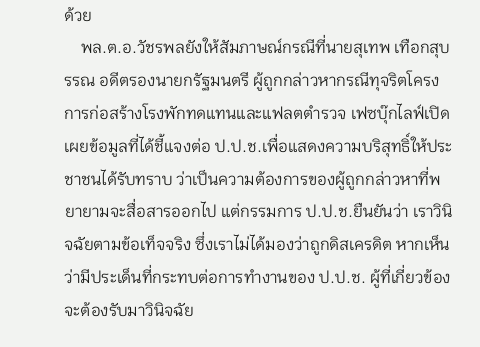ด้วย
    พล.ต.อ.วัชรพลยังให้สัมภาษณ์กรณีที่นายสุเทพ เทือกสุบรรณ อดีตรองนายกรัฐมนตรี ผู้ถูกกล่าวหากรณีทุจริตโครงการก่อสร้างโรงพักทดแทนและแฟลตตำรวจ เฟซบุ๊กไลฟ์เปิดเผยข้อมูลที่ได้ชี้แจงต่อ ป.ป.ช.เพื่อแสดงความบริสุทธิ์ให้ประชาชนได้รับทราบ ว่าเป็นความต้องการของผู้ถูกกล่าวหาที่พยายามจะสื่อสารออกไป แต่กรรมการ ป.ป.ช.ยืนยันว่า เราวินิจฉัยตามข้อเท็จจริง ซึ่งเราไม่ได้มองว่าถูกดิสเครดิต หากเห็นว่ามีประเด็นที่กระทบต่อการทำงานของ ป.ป.ช. ผู้ที่เกี่ยวข้องจะต้องรับมาวินิจฉัย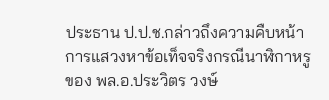ประธาน ป.ป.ช.กล่าวถึงความคืบหน้าการแสวงหาข้อเท็จจริงกรณีนาฬิกาหรูของ พล.อ.ประวิตร วงษ์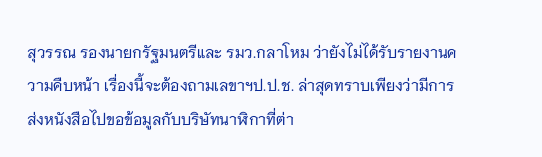สุวรรณ รองนายกรัฐมนตรีและ รมว.กลาโหม ว่ายังไม่ได้รับรายงานความคืบหน้า เรื่องนี้จะต้องถามเลขาฯป.ป.ช. ล่าสุดทราบเพียงว่ามีการส่งหนังสือไปขอข้อมูลกับบริษัทนาฬิกาที่ต่า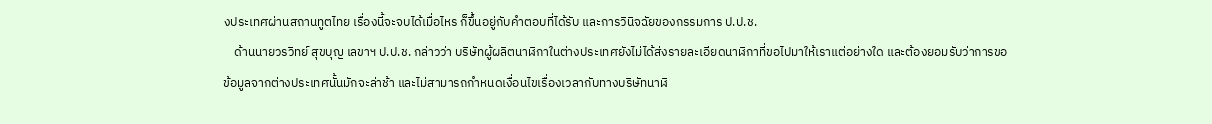งประเทศผ่านสถานทูตไทย เรื่องนี้จะจบได้เมื่อไหร ก็ขึ้นอยู่กับคำตอบที่ได้รับ และการวินิจฉัยของกรรมการ ป.ป.ช.
    ด้านนายวรวิทย์ สุขบุญ เลขาฯ ป.ป.ช. กล่าวว่า บริษัทผู้ผลิตนาฬิกาในต่างประเทศยังไม่ได้ส่งรายละเอียดนาฬิกาที่ขอไปมาให้เราแต่อย่างใด และต้องยอมรับว่าการขอข้อมูลจากต่างประเทศนั้นมักจะล่าช้า และไม่สามารถกำหนดเงื่อนไขเรื่องเวลากับทางบริษัทนาฬิ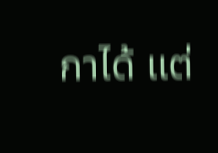กาได้ แต่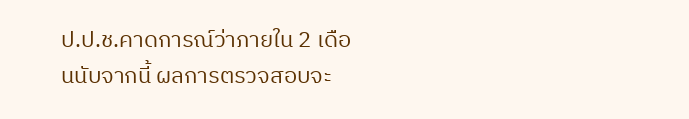ป.ป.ช.คาดการณ์ว่าภายใน 2 เดือนนับจากนี้ ผลการตรวจสอบจะ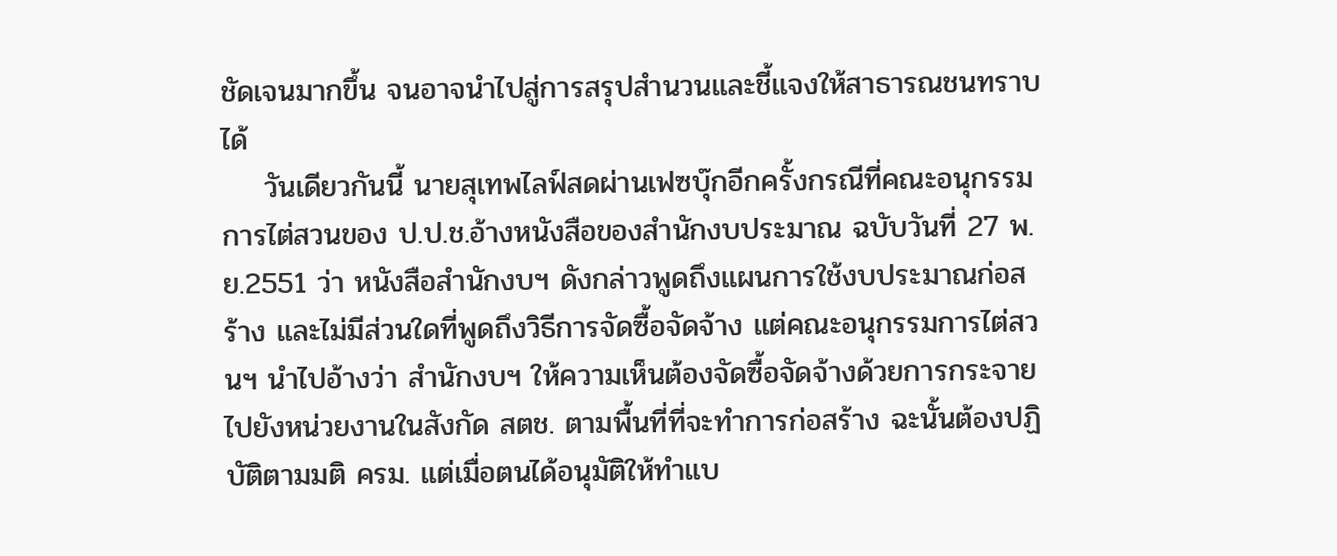ชัดเจนมากขึ้น จนอาจนำไปสู่การสรุปสำนวนและชี้แจงให้สาธารณชนทราบได้
    วันเดียวกันนี้ นายสุเทพไลฟ์สดผ่านเฟซบุ๊กอีกครั้งกรณีที่คณะอนุกรรมการไต่สวนของ ป.ป.ช.อ้างหนังสือของสำนักงบประมาณ ฉบับวันที่ 27 พ.ย.2551 ว่า หนังสือสำนักงบฯ ดังกล่าวพูดถึงแผนการใช้งบประมาณก่อสร้าง และไม่มีส่วนใดที่พูดถึงวิธีการจัดซื้อจัดจ้าง แต่คณะอนุกรรมการไต่สวนฯ นำไปอ้างว่า สำนักงบฯ ให้ความเห็นต้องจัดซื้อจัดจ้างด้วยการกระจายไปยังหน่วยงานในสังกัด สตช. ตามพื้นที่ที่จะทำการก่อสร้าง ฉะนั้นต้องปฏิบัติตามมติ ครม. แต่เมื่อตนได้อนุมัติให้ทำแบ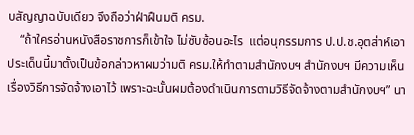บสัญญาฉบับเดียว จึงถือว่าฝ่าฝืนมติ ครม.
    “ถ้าใครอ่านหนังสือราชการก็เข้าใจ ไม่ซับซ้อนอะไร  แต่อนุกรรมการ ป.ป.ช.อุตส่าห์เอาประเด็นนี้มาตั้งเป็นข้อกล่าวหาผมว่ามติ ครม.ให้ทำตามสำนักงบฯ สำนักงบฯ มีความเห็นเรื่องวิธีการจัดจ้างเอาไว้ เพราะฉะนั้นผมต้องดำเนินการตามวิธีจัดจ้างตามสำนักงบฯ” นา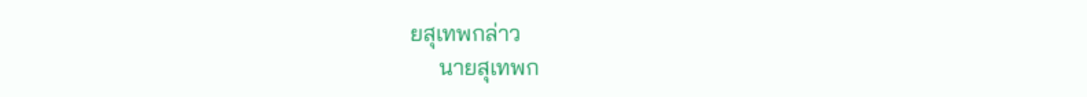ยสุเทพกล่าว
     นายสุเทพก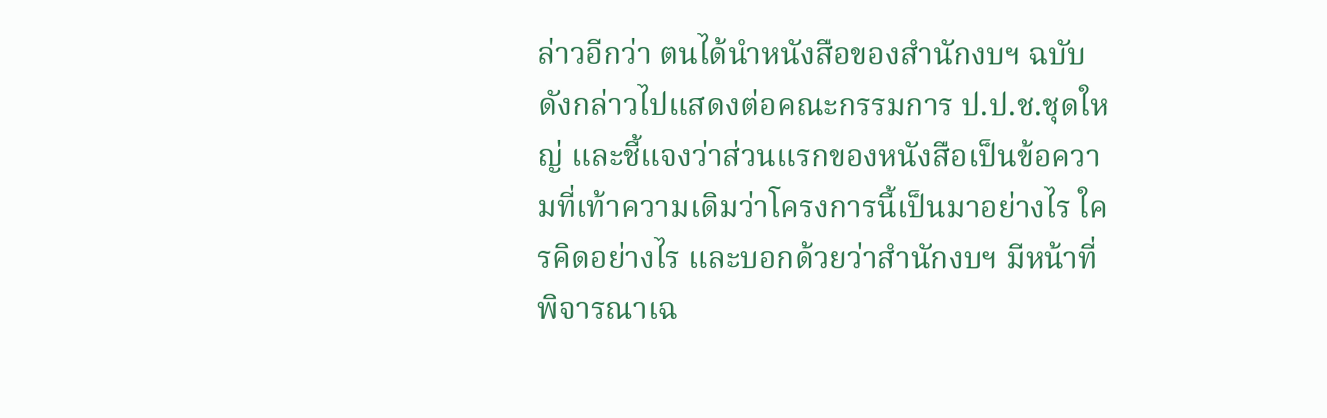ล่าวอีกว่า ตนได้นำหนังสือของสำนักงบฯ ฉบับดังกล่าวไปแสดงต่อคณะกรรมการ ป.ป.ช.ชุดใหญ่ และชี้แจงว่าส่วนแรกของหนังสือเป็นข้อความที่เท้าความเดิมว่าโครงการนี้เป็นมาอย่างไร ใครคิดอย่างไร และบอกด้วยว่าสำนักงบฯ มีหน้าที่พิจารณาเฉ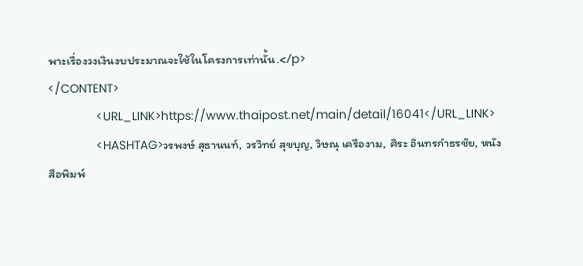พาะเรื่องวงเงินงบประมาณจะใช้ในโครงการเท่านั้น.</p>
</CONTENT>
                <URL_LINK>https://www.thaipost.net/main/detail/16041</URL_LINK>
                <HASHTAG>วรพงษ์ สุธานนท์, วรวิทย์ สุขบุญ, วิษณุ เครืองาม, ศิระ อินทรกำธรชัย, หนังสือพิมพ์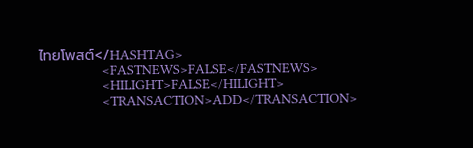ไทยโพสต์</HASHTAG>
                <FASTNEWS>FALSE</FASTNEWS>
                <HILIGHT>FALSE</HILIGHT>
                <TRANSACTION>ADD</TRANSACTION>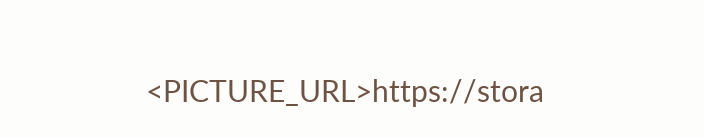<PICTURE_URL>https://stora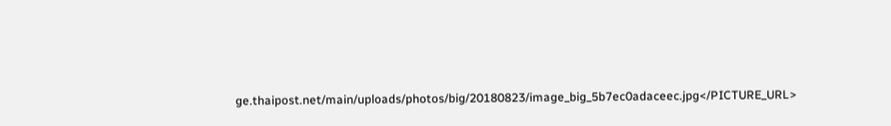ge.thaipost.net/main/uploads/photos/big/20180823/image_big_5b7ec0adaceec.jpg</PICTURE_URL>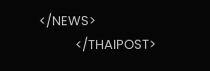</NEWS>
            </THAIPOST>